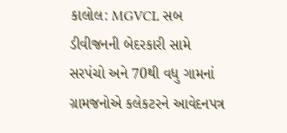કાલોલ: MGVCL સબ ડીવીજનની બેદરકારી સામે સરપંચો અને 70થી વધુ ગામનાં ગ્રામજનોએ કલેકટરને આવેદનપત્ર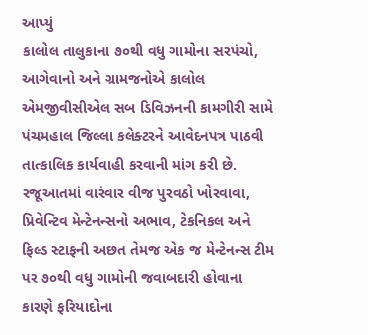આપ્યું
કાલોલ તાલુકાના ૭૦થી વધુ ગામોના સરપંચો, આગેવાનો અને ગ્રામજનોએ કાલોલ એમજીવીસીએલ સબ ડિવિઝનની કામગીરી સામે પંચમહાલ જિલ્લા કલેક્ટરને આવેદનપત્ર પાઠવી તાત્કાલિક કાર્યવાહી કરવાની માંગ કરી છે. રજૂઆતમાં વારંવાર વીજ પુરવઠો ખોરવાવા, પ્રિવેન્ટિવ મેન્ટેનન્સનો અભાવ, ટેકનિકલ અને ફિલ્ડ સ્ટાફની અછત તેમજ એક જ મેન્ટેનન્સ ટીમ પર ૭૦થી વધુ ગામોની જવાબદારી હોવાના કારણે ફરિયાદોના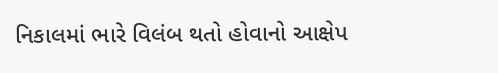નિકાલમાં ભારે વિલંબ થતો હોવાનો આક્ષેપ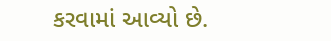કરવામાં આવ્યો છે.